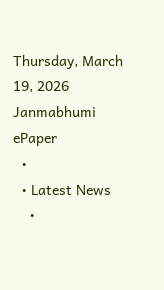Thursday, March 19, 2026
Janmabhumi
ePaper
  •
  • Latest News
    •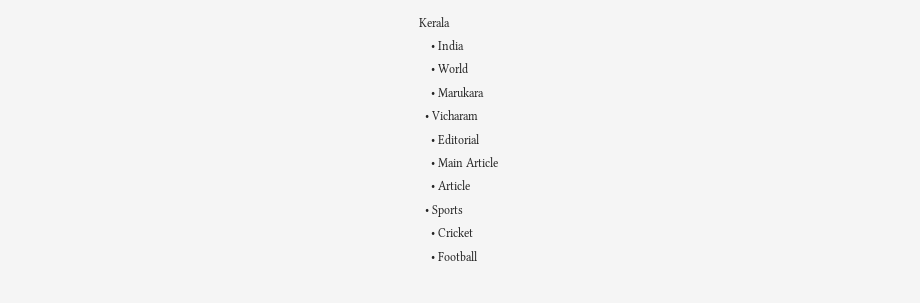Kerala
    • India
    • World
    • Marukara
  • Vicharam
    • Editorial
    • Main Article
    • Article
  • Sports
    • Cricket
    • Football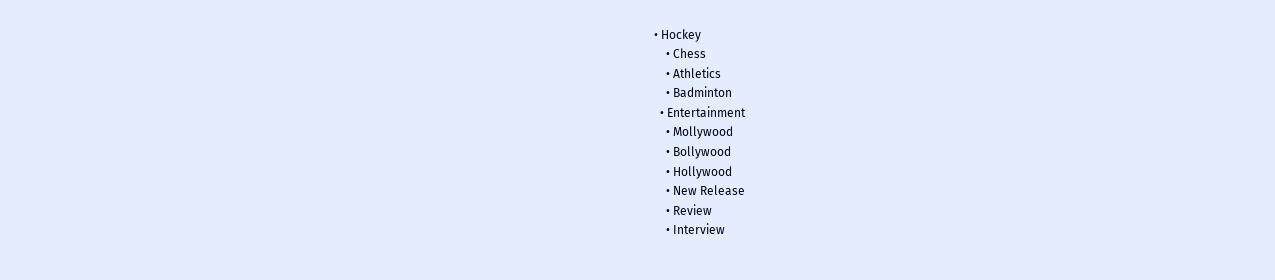• Hockey
    • Chess
    • Athletics
    • Badminton
  • Entertainment
    • Mollywood
    • Bollywood
    • Hollywood
    • New Release
    • Review
    • Interview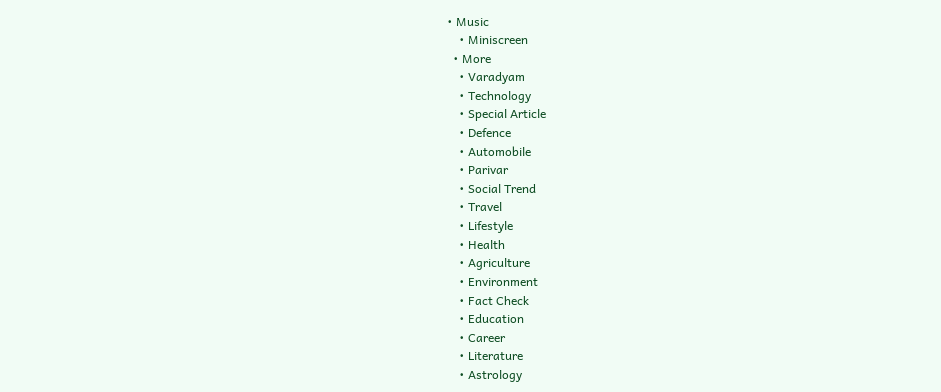• Music
    • Miniscreen
  • More
    • Varadyam
    • Technology
    • Special Article
    • Defence
    • Automobile
    • Parivar
    • Social Trend
    • Travel
    • Lifestyle
    • Health
    • Agriculture
    • Environment
    • Fact Check
    • Education
    • Career
    • Literature
    • Astrology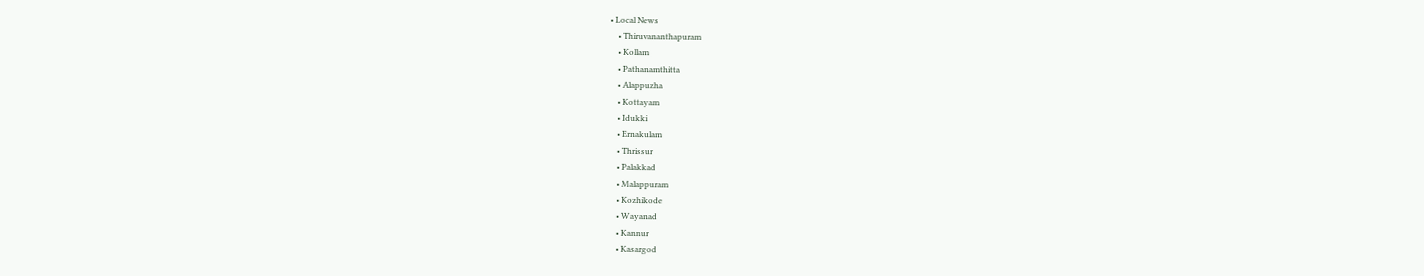• Local News
    • Thiruvananthapuram
    • Kollam
    • Pathanamthitta
    • Alappuzha
    • Kottayam
    • Idukki
    • Ernakulam
    • Thrissur
    • Palakkad
    • Malappuram
    • Kozhikode
    • Wayanad
    • Kannur
    • Kasargod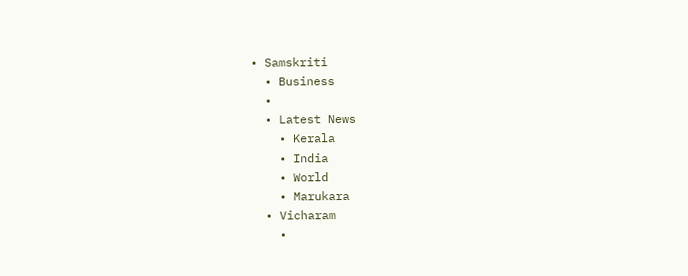• Samskriti
  • Business
  •
  • Latest News
    • Kerala
    • India
    • World
    • Marukara
  • Vicharam
    •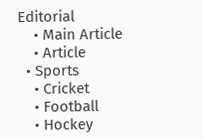Editorial
    • Main Article
    • Article
  • Sports
    • Cricket
    • Football
    • Hockey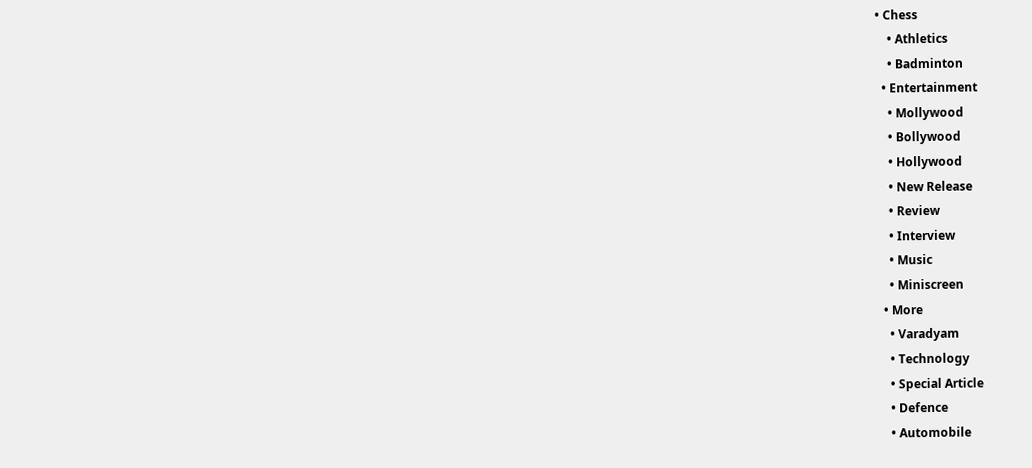• Chess
    • Athletics
    • Badminton
  • Entertainment
    • Mollywood
    • Bollywood
    • Hollywood
    • New Release
    • Review
    • Interview
    • Music
    • Miniscreen
  • More
    • Varadyam
    • Technology
    • Special Article
    • Defence
    • Automobile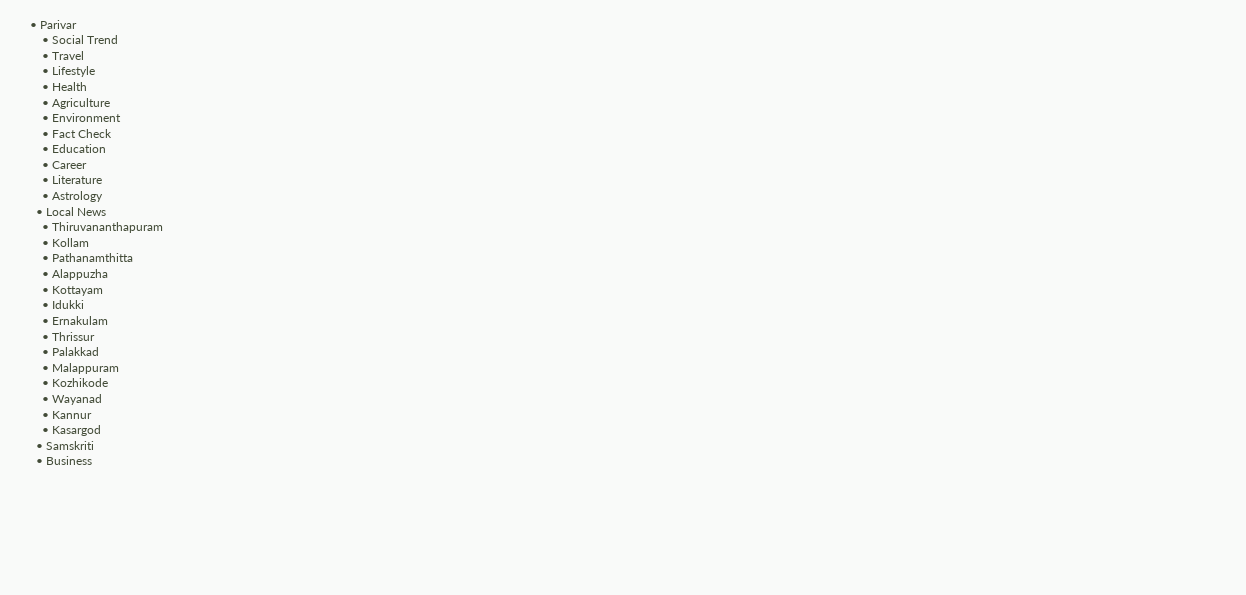• Parivar
    • Social Trend
    • Travel
    • Lifestyle
    • Health
    • Agriculture
    • Environment
    • Fact Check
    • Education
    • Career
    • Literature
    • Astrology
  • Local News
    • Thiruvananthapuram
    • Kollam
    • Pathanamthitta
    • Alappuzha
    • Kottayam
    • Idukki
    • Ernakulam
    • Thrissur
    • Palakkad
    • Malappuram
    • Kozhikode
    • Wayanad
    • Kannur
    • Kasargod
  • Samskriti
  • Business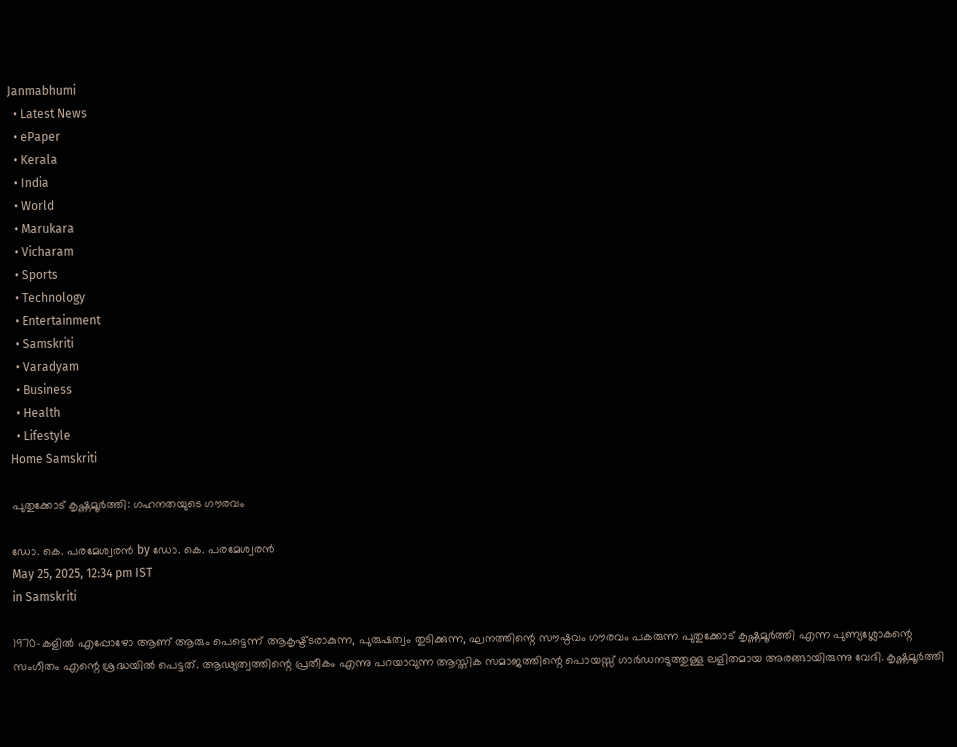Janmabhumi
  • Latest News
  • ePaper
  • Kerala
  • India
  • World
  • Marukara
  • Vicharam
  • Sports
  • Technology
  • Entertainment
  • Samskriti
  • Varadyam
  • Business
  • Health
  • Lifestyle
Home Samskriti

പുതുക്കോട് കൃഷ്ണമൂര്‍ത്തി: ഗഹനതയുടെ ഗൗരവം

ഡോ. കെ. പരമേശ്വരന്‍ by ഡോ. കെ. പരമേശ്വരന്‍
May 25, 2025, 12:34 pm IST
in Samskriti

1970-കളില്‍ എപ്പോഴോ ആണ് ആരും പെട്ടെന്ന് ആകൃഷ്ട്ടരാകുന്ന, പുരുഷത്വം തുടിക്കുന്ന, ഘനത്തിന്റെ സൗഷ്ഠവം ഗൗരവം പകരുന്ന പുതുക്കോട് കൃഷ്ണമൂര്‍ത്തി എന്ന പുണ്യശ്ലോകന്റെ സംഗീതം എന്റെ ശ്രദ്ധയില്‍ പെട്ടത്. ആഢ്യത്വത്തിന്റെ പ്രതീകം എന്നു പറയാവുന്ന ആസ്തിക സമാജത്തിന്റെ പൊയസ്സ് ഗാര്‍ഡനടുത്തുള്ള ലളിതമായ അരങ്ങായിരുന്നു വേദി. കൃഷ്ണമൂര്‍ത്തി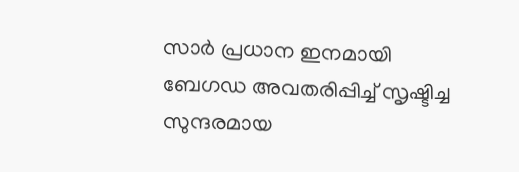സാര്‍ പ്രധാന ഇനമായി ബേഗഡ അവതരിപ്പിച്ച് സൃഷ്ടിച്ച സുന്ദരമായ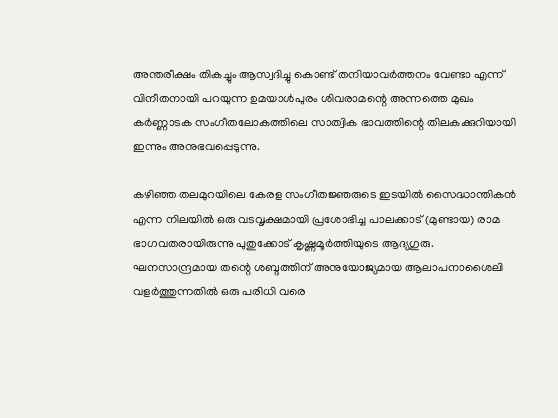അന്തരീക്ഷം തികച്ചും ആസ്വദിച്ചു കൊണ്ട് തനിയാവര്‍ത്തനം വേണ്ടാ എന്ന് വിനീതനായി പറയുന്ന ഉമയാള്‍പുരം ശിവരാമന്റെ അന്നത്തെ മുഖം കര്‍ണ്ണാടക സംഗീതലോകത്തിലെ സാത്വിക ഭാവത്തിന്റെ തിലകക്കുറിയായി ഇന്നും അനുഭവപ്പെടുന്നു.

കഴിഞ്ഞ തലമുറയിലെ കേരള സംഗീതജ്ഞരുടെ ഇടയില്‍ സൈദ്ധാന്തികന്‍ എന്ന നിലയില്‍ ഒരു വടവൃക്ഷമായി പ്രശോഭിച്ച പാലക്കാട് (മുണ്ടായ) രാമ ഭാഗവതരായിരുന്നു പുതുക്കോട് കൃഷ്ണമൂര്‍ത്തിയുടെ ആദ്യഗുരു. ഘനസാന്ദ്രമായ തന്റെ ശബ്ദത്തിന് അനുയോജ്യമായ ആലാപനാശൈലി വളര്‍ത്തുന്നതില്‍ ഒരു പരിധി വരെ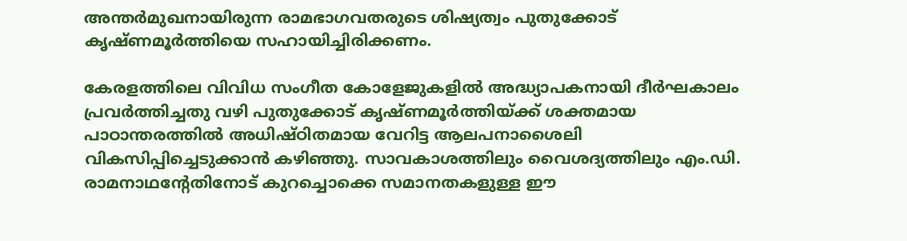അന്തര്‍മുഖനായിരുന്ന രാമഭാഗവതരുടെ ശിഷ്യത്വം പുതുക്കോട് കൃഷ്ണമൂര്‍ത്തിയെ സഹായിച്ചിരിക്കണം.

കേരളത്തിലെ വിവിധ സംഗീത കോളേജുകളില്‍ അദ്ധ്യാപകനായി ദീര്‍ഘകാലം പ്രവര്‍ത്തിച്ചതു വഴി പുതുക്കോട് കൃഷ്ണമൂര്‍ത്തിയ്‌ക്ക് ശക്തമായ പാഠാന്തരത്തില്‍ അധിഷ്ഠിതമായ വേറിട്ട ആലപനാശൈലി വികസിപ്പിച്ചെടുക്കാന്‍ കഴിഞ്ഞു. സാവകാശത്തിലും വൈശദ്യത്തിലും എം.ഡി. രാമനാഥന്റേതിനോട് കുറച്ചൊക്കെ സമാനതകളുള്ള ഈ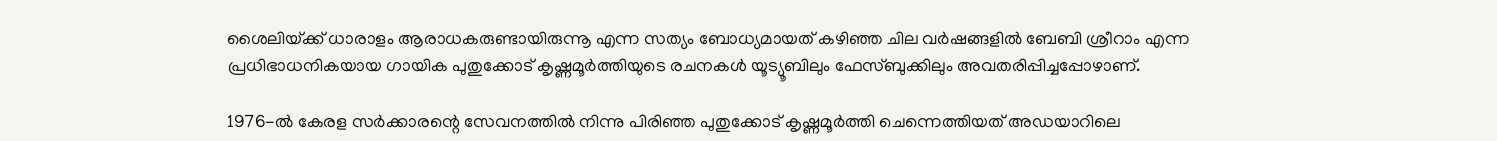ശൈലിയ്‌ക്ക് ധാരാളം ആരാധകരുണ്ടായിരുന്നൂ എന്ന സത്യം ബോധ്യമായത് കഴിഞ്ഞ ചില വര്‍ഷങ്ങളില്‍ ബേബി ശ്രീറാം എന്ന പ്രധിഭാധനികയായ ഗായിക പുതുക്കോട് കൃഷ്ണമൂര്‍ത്തിയുടെ രചനകള്‍ യൂട്യൂബിലും ഫേസ്ബുക്കിലും അവതരിപ്പിച്ചപ്പോഴാണ്.

1976-ല്‍ കേരള സര്‍ക്കാരന്റെ സേവനത്തില്‍ നിന്നു പിരിഞ്ഞ പുതുക്കോട് കൃഷ്ണമൂര്‍ത്തി ചെന്നെത്തിയത് അഡയാറിലെ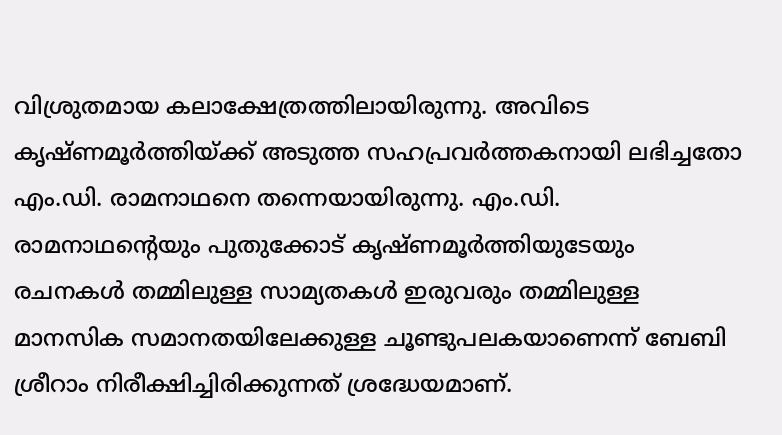വിശ്രുതമായ കലാക്ഷേത്രത്തിലായിരുന്നു. അവിടെ കൃഷ്ണമൂര്‍ത്തിയ്‌ക്ക് അടുത്ത സഹപ്രവര്‍ത്തകനായി ലഭിച്ചതോ എം.ഡി. രാമനാഥനെ തന്നെയായിരുന്നു. എം.ഡി. രാമനാഥന്റെയും പുതുക്കോട് കൃഷ്ണമൂര്‍ത്തിയുടേയും രചനകള്‍ തമ്മിലുള്ള സാമ്യതകള്‍ ഇരുവരും തമ്മിലുള്ള മാനസിക സമാനതയിലേക്കുള്ള ചൂണ്ടുപലകയാണെന്ന് ബേബി ശ്രീറാം നിരീക്ഷിച്ചിരിക്കുന്നത് ശ്രദ്ധേയമാണ്.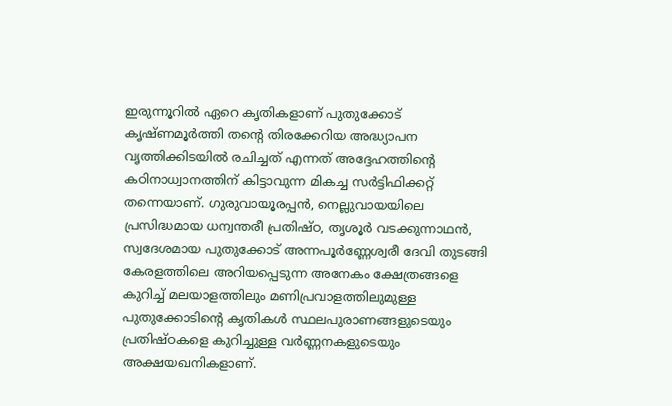ഇരുന്നൂറില്‍ ഏറെ കൃതികളാണ് പുതുക്കോട് കൃഷ്ണമൂര്‍ത്തി തന്റെ തിരക്കേറിയ അദ്ധ്യാപന വൃത്തിക്കിടയില്‍ രചിച്ചത് എന്നത് അദ്ദേഹത്തിന്റെ കഠിനാധ്വാനത്തിന് കിട്ടാവുന്ന മികച്ച സര്‍ട്ടിഫിക്കറ്റ് തന്നെയാണ്. ഗുരുവായൂരപ്പന്‍, നെല്ലുവായയിലെ പ്രസിദ്ധമായ ധന്വന്തരീ പ്രതിഷ്ഠ, തൃശൂര്‍ വടക്കുന്നാഥന്‍, സ്വദേശമായ പുതുക്കോട് അന്നപൂര്‍ണ്ണേശ്വരീ ദേവി തുടങ്ങി കേരളത്തിലെ അറിയപ്പെടുന്ന അനേകം ക്ഷേത്രങ്ങളെ കുറിച്ച് മലയാളത്തിലും മണിപ്രവാളത്തിലുമുള്ള പുതുക്കോടിന്റെ കൃതികള്‍ സ്ഥലപുരാണങ്ങളുടെയും പ്രതിഷ്ഠകളെ കുറിച്ചുള്ള വര്‍ണ്ണനകളുടെയും അക്ഷയഖനികളാണ്.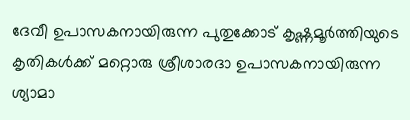ദേവീ ഉപാസകനായിരുന്ന പുതുക്കോട് കൃഷ്ണമൂര്‍ത്തിയുടെ കൃതികള്‍ക്ക് മറ്റൊരു ശ്രീശാരദാ ഉപാസകനായിരുന്ന ശ്യാമാ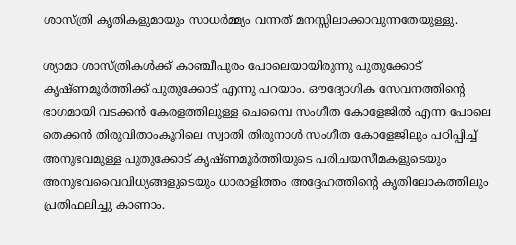ശാസ്ത്രി കൃതികളുമായും സാധര്‍മ്മ്യം വന്നത് മനസ്സിലാക്കാവുന്നതേയുള്ളു.

ശ്യാമാ ശാസ്ത്രികള്‍ക്ക് കാഞ്ചീപുരം പോലെയായിരുന്നു പുതുക്കോട് കൃഷ്ണമൂര്‍ത്തിക്ക് പുതുക്കോട് എന്നു പറയാം. ഔദ്യോഗിക സേവനത്തിന്റെ ഭാഗമായി വടക്കന്‍ കേരളത്തിലുള്ള ചെമ്പൈ സംഗീത കോളേജില്‍ എന്ന പോലെ തെക്കന്‍ തിരുവിതാംകൂറിലെ സ്വാതി തിരുനാള്‍ സംഗീത കോളേജിലും പഠിപ്പിച്ച് അനുഭവമുള്ള പുതുക്കോട് കൃഷ്ണമൂര്‍ത്തിയുടെ പരിചയസീമകളുടെയും അനുഭവവൈവിധ്യങ്ങളുടെയും ധാരാളിത്തം അദ്ദേഹത്തിന്റെ കൃതിലോകത്തിലും പ്രതിഫലിച്ചു കാണാം.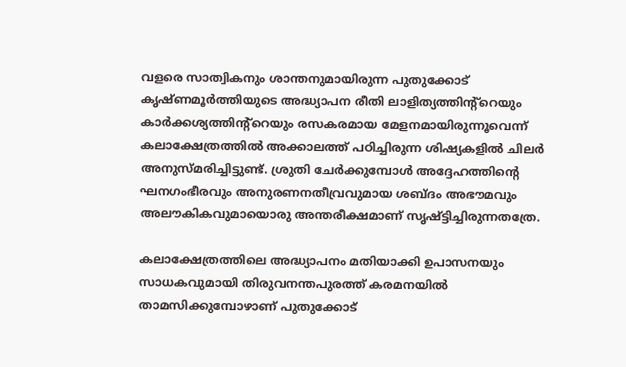വളരെ സാത്വികനും ശാന്തനുമായിരുന്ന പുതുക്കോട് കൃഷ്ണമൂര്‍ത്തിയുടെ അദ്ധ്യാപന രീതി ലാളിത്യത്തിന്റ്റെയും കാര്‍ക്കശ്യത്തിന്റ്റെയും രസകരമായ മേളനമായിരുന്നൂവെന്ന് കലാക്ഷേത്രത്തില്‍ അക്കാലത്ത് പഠിച്ചിരുന്ന ശിഷ്യകളില്‍ ചിലര്‍ അനുസ്മരിച്ചിട്ടുണ്ട്. ശ്രുതി ചേര്‍ക്കുമ്പോള്‍ അദ്ദേഹത്തിന്റെ ഘനഗംഭീരവും അനുരണനതീവ്രവുമായ ശബ്ദം അഭൗമവും അലൗകികവുമായൊരു അന്തരീക്ഷമാണ് സൃഷ്ട്ടിച്ചിരുന്നതത്രേ.

കലാക്ഷേത്രത്തിലെ അദ്ധ്യാപനം മതിയാക്കി ഉപാസനയും സാധകവുമായി തിരുവനന്തപുരത്ത് കരമനയില്‍ താമസിക്കുമ്പോഴാണ് പുതുക്കോട്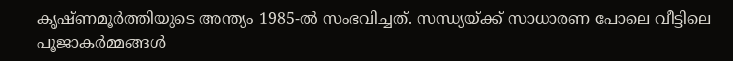കൃഷ്ണമൂര്‍ത്തിയുടെ അന്ത്യം 1985-ല്‍ സംഭവിച്ചത്. സന്ധ്യയ്‌ക്ക് സാധാരണ പോലെ വീട്ടിലെ പൂജാകര്‍മ്മങ്ങള്‍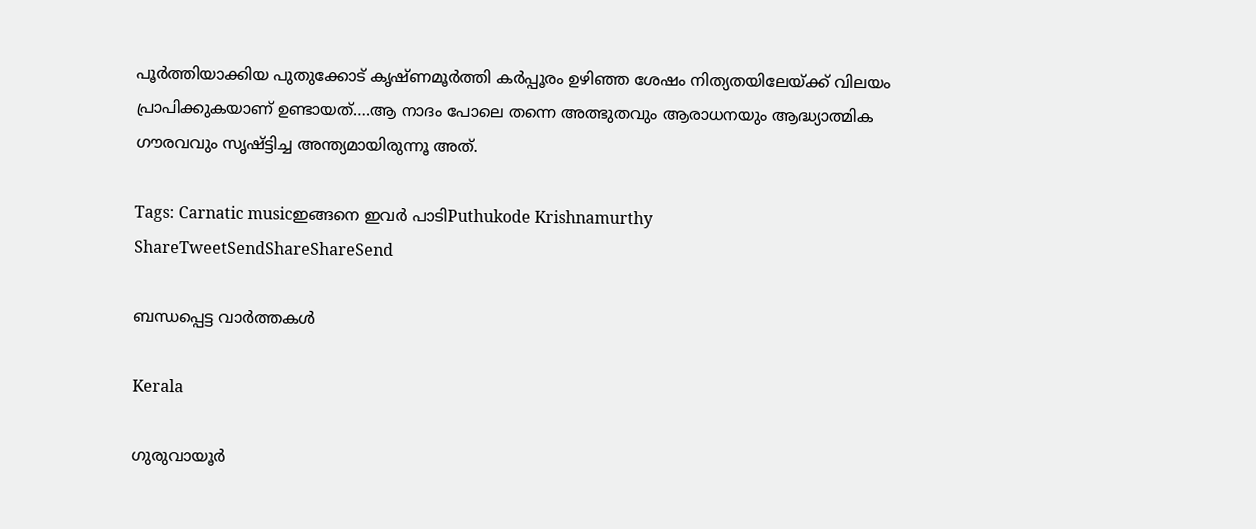പൂര്‍ത്തിയാക്കിയ പുതുക്കോട് കൃഷ്ണമൂര്‍ത്തി കര്‍പ്പൂരം ഉഴിഞ്ഞ ശേഷം നിത്യതയിലേയ്‌ക്ക് വിലയം പ്രാപിക്കുകയാണ് ഉണ്ടായത്….ആ നാദം പോലെ തന്നെ അത്ഭുതവും ആരാധനയും ആദ്ധ്യാത്മിക ഗൗരവവും സൃഷ്ട്ടിച്ച അന്ത്യമായിരുന്നൂ അത്.

Tags: Carnatic musicഇങ്ങനെ ഇവര്‍ പാടിPuthukode Krishnamurthy
ShareTweetSendShareShareSend

ബന്ധപ്പെട്ട വാര്‍ത്തകള്‍

Kerala

ഗുരുവായൂർ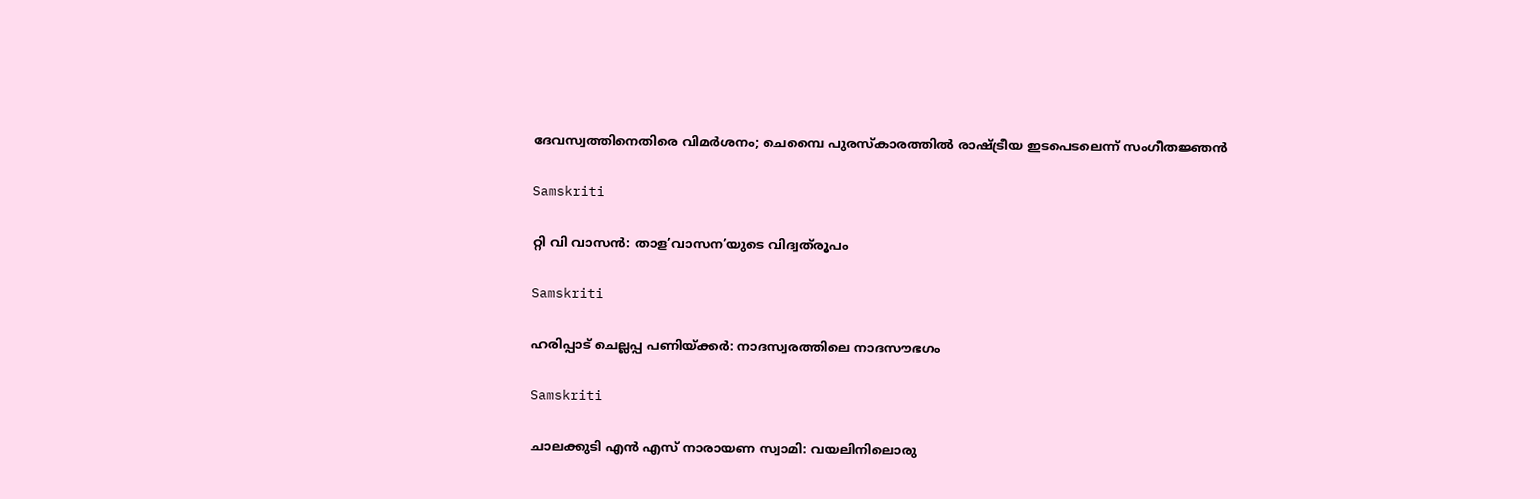ദേവസ്വത്തിനെതിരെ വിമർശനം; ചെമ്പൈ പുരസ്‌കാരത്തിൽ രാഷ്‌ട്രീയ ഇടപെടലെന്ന് സംഗീതജ്ഞൻ

Samskriti

റ്റി വി വാസന്‍: താള’വാസന’യുടെ വിദ്വത്‌രൂപം

Samskriti

ഹരിപ്പാട് ചെല്ലപ്പ പണിയ്‌ക്കര്‍: നാദസ്വരത്തിലെ നാദസൗഭഗം

Samskriti

ചാലക്കുടി എന്‍ എസ് നാരായണ സ്വാമി: വയലിനിലൊരു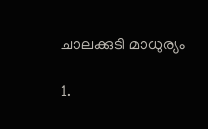ചാലക്കുടി മാധുര്യം

1.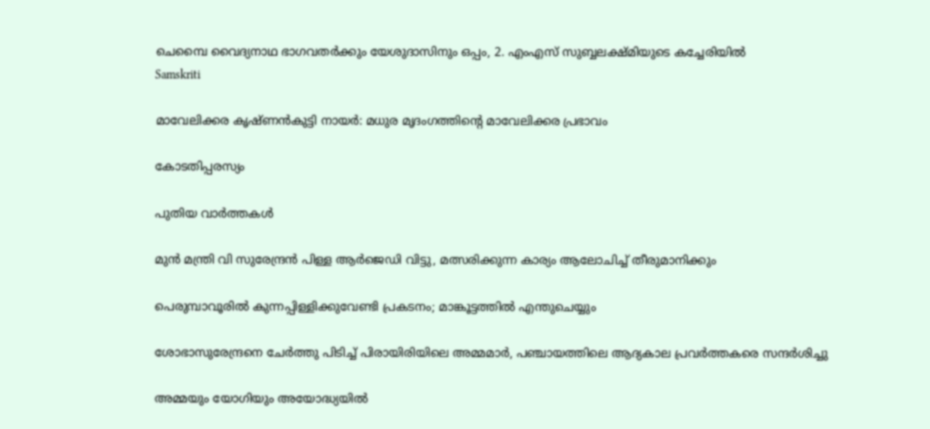ചെമ്പൈ വൈദ്യനാഥ ഭാഗവതര്‍ക്കും യേശുദാസിനും ഒപ്പം, 2. എംഎസ് സുബ്ബലക്ഷ്മിയുടെ കച്ചേരിയില്‍
Samskriti

മാവേലിക്കര കൃഷ്ണന്‍കുട്ടി നായര്‍: മധുര മൃദംഗത്തിന്റെ മാവേലിക്കര പ്രഭാവം

കോടതിപ്പരസ്യം

പുതിയ വാര്‍ത്തകള്‍

മുന്‍ മന്ത്രി വി സുരേന്ദ്രന്‍ പിള്ള ആര്‍ജെഡി വിട്ടു, മത്സരിക്കുന്ന കാര്യം ആലോചിച്ച് തീരുമാനിക്കും

പെരുമ്പാവൂരിൽ കുന്നപ്പിള്ളിക്കുവേണ്ടി പ്രകടനം; മാങ്കൂട്ടത്തിൽ എന്തുചെയ്യും

ശോഭാസുരേന്ദ്രനെ ചേര്‍ത്തു പിടിച്ച് പിരായിരിയിലെ അമ്മമാര്‍, പഞ്ചായത്തിലെ ആദ്യകാല പ്രവര്‍ത്തകരെ സന്ദര്‍ശിച്ചു

അമ്മയും യോഗിയും അയോദ്ധ്യയിൽ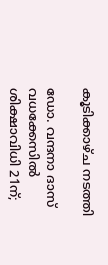കൂടിക്കാഴ്ച നടത്തി

ഡോ. വന്ദനാ ദാസ് വധക്കേസിൽ ശിക്ഷാവിധി 21ന്;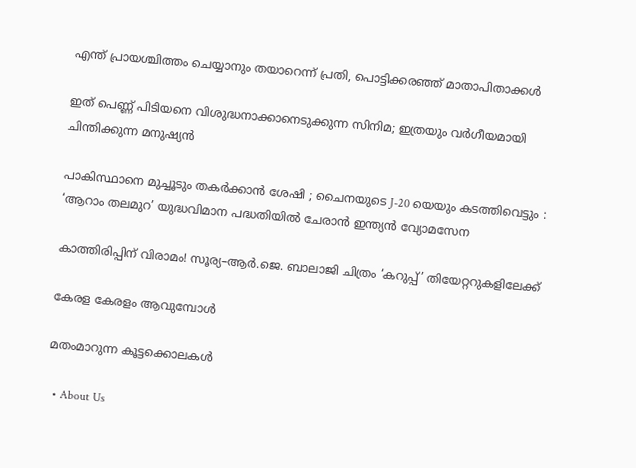എന്ത് പ്രായശ്ചിത്തം ചെയ്യാനും തയാറെന്ന് പ്രതി, പൊട്ടിക്കരഞ്ഞ് മാതാപിതാക്കൾ

ഇത് പെണ്ണ് പിടിയനെ വിശുദ്ധനാക്കാനെടുക്കുന്ന സിനിമ; ഇത്രയും വർഗീയമായി ചിന്തിക്കുന്ന മനുഷ്യൻ

പാകിസ്ഥാനെ മുച്ചൂടും തകർക്കാൻ ശേഷി ; ചൈനയുടെ J-20 യെയും കടത്തിവെട്ടും : ‘ആറാം തലമുറ’ യുദ്ധവിമാന പദ്ധതിയിൽ ചേരാൻ ഇന്ത്യൻ വ്യോമസേന

കാത്തിരിപ്പിന് വിരാമം! സൂര്യ–ആർ.ജെ. ബാലാജി ചിത്രം ‘കറുപ്പ്’ തിയേറ്ററുകളിലേക്ക്

കേരള കേരളം ആവുമ്പോൾ

മതംമാറുന്ന കൂട്ടക്കൊലകള്‍

  • About Us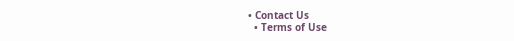• Contact Us
  • Terms of Use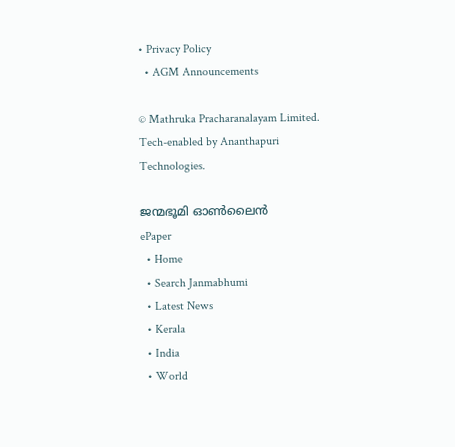• Privacy Policy
  • AGM Announcements

© Mathruka Pracharanalayam Limited.
Tech-enabled by Ananthapuri Technologies.

ജന്മഭൂമി ഓണ്‍ലൈന്‍
ePaper
  • Home
  • Search Janmabhumi
  • Latest News
  • Kerala
  • India
  • World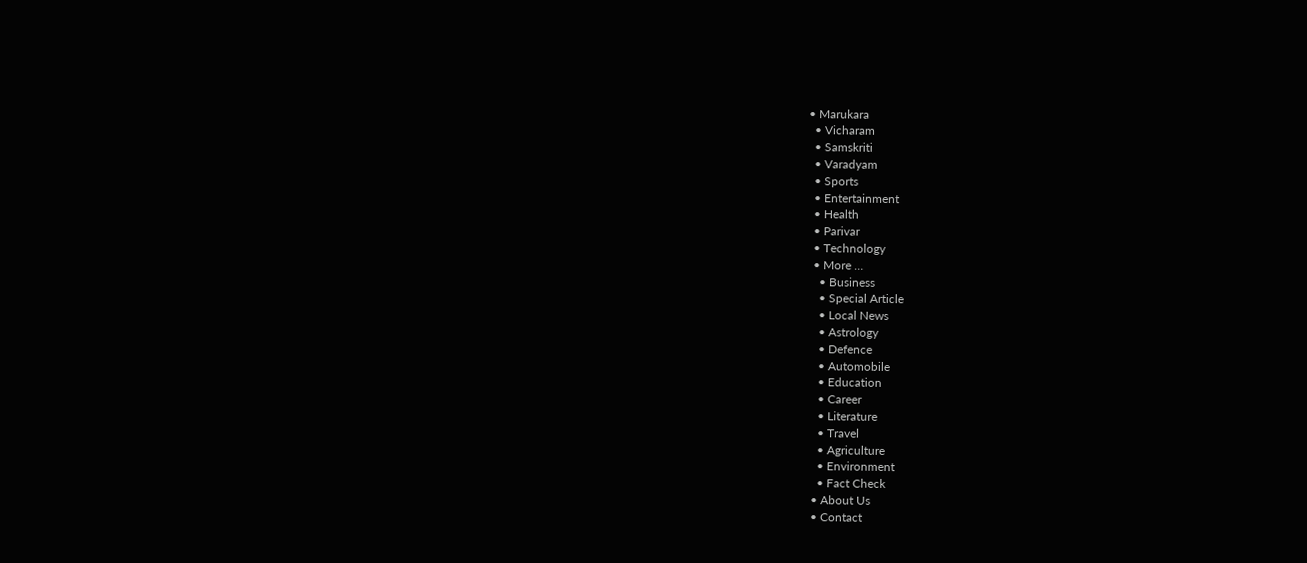• Marukara
  • Vicharam
  • Samskriti
  • Varadyam
  • Sports
  • Entertainment
  • Health
  • Parivar
  • Technology
  • More …
    • Business
    • Special Article
    • Local News
    • Astrology
    • Defence
    • Automobile
    • Education
    • Career
    • Literature
    • Travel
    • Agriculture
    • Environment
    • Fact Check
  • About Us
  • Contact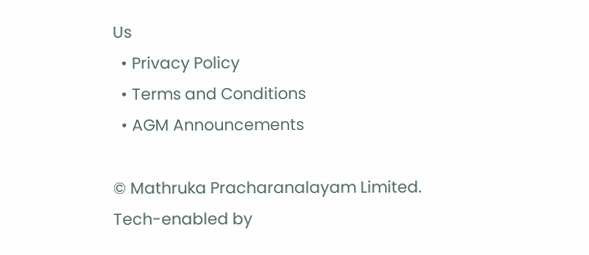Us
  • Privacy Policy
  • Terms and Conditions
  • AGM Announcements

© Mathruka Pracharanalayam Limited.
Tech-enabled by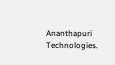Ananthapuri Technologies.